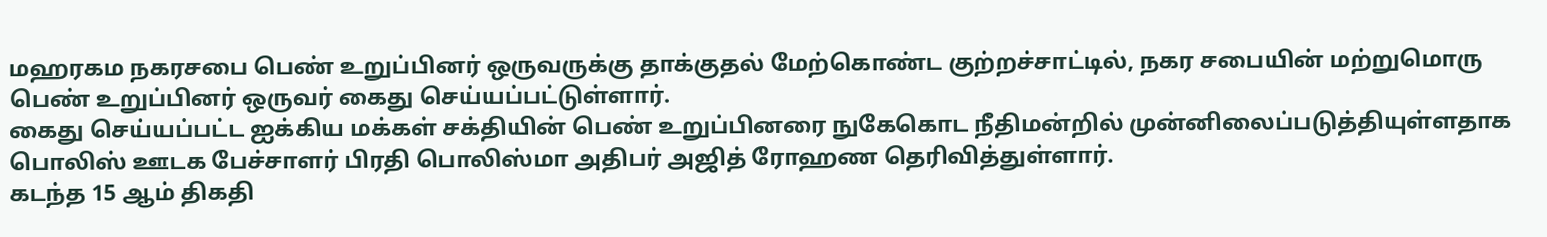மஹரகம நகரசபை பெண் உறுப்பினர் ஒருவருக்கு தாக்குதல் மேற்கொண்ட குற்றச்சாட்டில், நகர சபையின் மற்றுமொரு பெண் உறுப்பினர் ஒருவர் கைது செய்யப்பட்டுள்ளார்.
கைது செய்யப்பட்ட ஐக்கிய மக்கள் சக்தியின் பெண் உறுப்பினரை நுகேகொட நீதிமன்றில் முன்னிலைப்படுத்தியுள்ளதாக பொலிஸ் ஊடக பேச்சாளர் பிரதி பொலிஸ்மா அதிபர் அஜித் ரோஹண தெரிவித்துள்ளார்.
கடந்த 15 ஆம் திகதி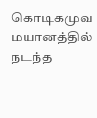கொடிகமுவ மயானத்தில் நடந்த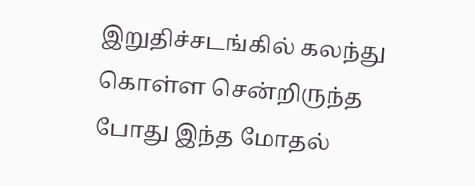இறுதிச்சடங்கில் கலந்து கொள்ள சென்றிருந்த போது இந்த மோதல்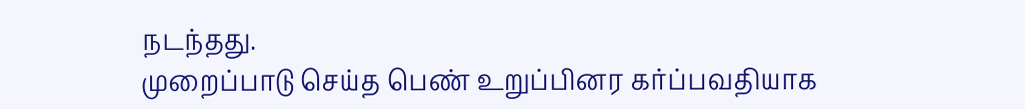நடந்தது.
முறைப்பாடு செய்த பெண் உறுப்பினர கர்ப்பவதியாக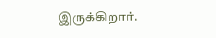இருக்கிறார்.